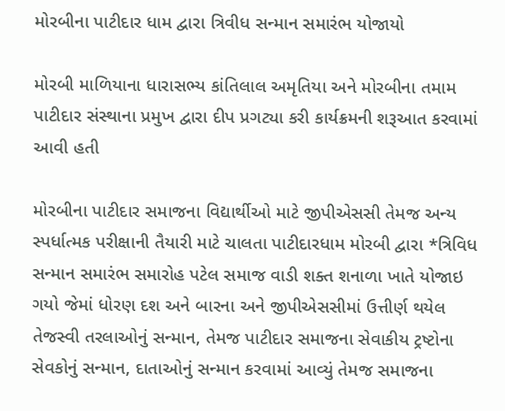મોરબીના પાટીદાર ધામ દ્વારા ત્રિવીધ સન્માન સમારંભ યોજાયો

મોરબી માળિયાના ધારાસભ્ય કાંતિલાલ અમૃતિયા અને મોરબીના તમામ પાટીદાર સંસ્થાના પ્રમુખ દ્વારા દીપ પ્રગટ્યા કરી કાર્યક્રમની શરૂઆત કરવામાં આવી હતી

મોરબીના પાટીદાર સમાજના વિદ્યાર્થીઓ માટે જીપીએસસી તેમજ અન્ય સ્પર્ધાત્મક પરીક્ષાની તૈયારી માટે ચાલતા પાટીદારધામ મોરબી દ્વારા *ત્રિવિધ સન્માન સમારંભ સમારોહ પટેલ સમાજ વાડી શક્ત શનાળા ખાતે યોજાઇ ગયો જેમાં ધોરણ દશ અને બારના અને જીપીએસસીમાં ઉત્તીર્ણ થયેલ તેજસ્વી તરલાઓનું સન્માન, તેમજ પાટીદાર સમાજના સેવાકીય ટ્રષ્ટોના સેવકોનું સન્માન, દાતાઓનું સન્માન કરવામાં આવ્યું તેમજ સમાજના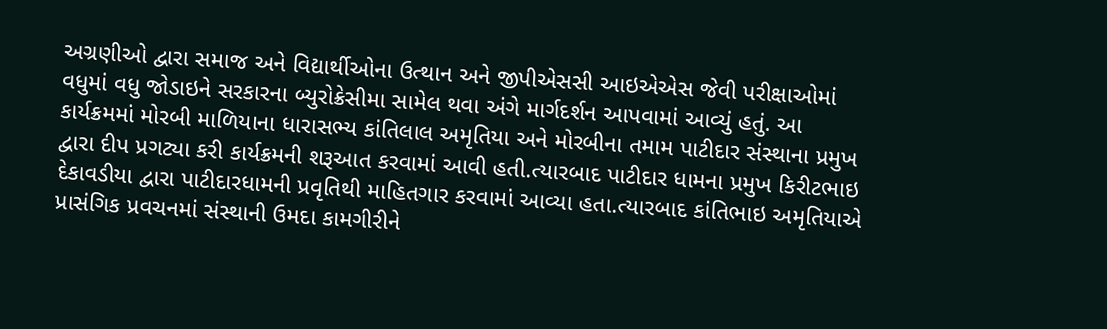અગ્રણીઓ દ્વારા સમાજ અને વિદ્યાર્થીઓના ઉત્થાન અને જીપીએસસી આઇએએસ જેવી પરીક્ષાઓમાં વધુમાં વધુ જોડાઇને સરકારના બ્યુરોક્રેસીમા સામેલ થવા અંગે માર્ગદર્શન આપવામાં આવ્યું હતું. આ કાર્યક્રમમાં મોરબી માળિયાના ધારાસભ્ય કાંતિલાલ અમૃતિયા અને મોરબીના તમામ પાટીદાર સંસ્થાના પ્રમુખ દ્વારા દીપ પ્રગટ્યા કરી કાર્યક્રમની શરૂઆત કરવામાં આવી હતી.ત્યારબાદ પાટીદાર ધામના પ્રમુખ કિરીટભાઇ દેકાવડીયા દ્વારા પાટીદારધામની પ્રવૃતિથી માહિતગાર કરવામાં આવ્યા હતા.ત્યારબાદ કાંતિભાઇ અમૃતિયાએ પ્રાસંગિક પ્રવચનમાં સંસ્થાની ઉમદા કામગીરીને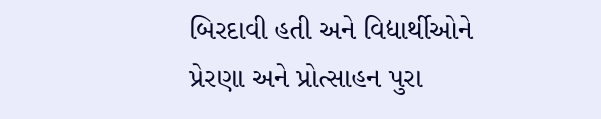બિરદાવી હતી અને વિદ્યાર્થીઓને પ્રેરણા અને પ્રોત્સાહન પુરા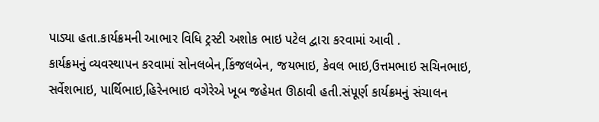પાડ્યા હતા.કાર્યક્રમની આભાર વિધિ ટ્રસ્ટી અશોક ભાઇ પટેલ દ્વારા કરવામાં આવી .
કાર્યક્રમનું વ્યવસ્થાપન કરવામાં સોનલબેન,કિંજલબેન, જયભાઇ, કેવલ ભાઇ,ઉત્તમભાઇ સચિનભાઇ, સર્વેશભાઇ, પાર્થિભાઇ,હિરેનભાઇ વગેરેએ ખૂબ જહેમત ઊઠાવી હતી.સંપૂર્ણ કાર્યક્રમનું સંચાલન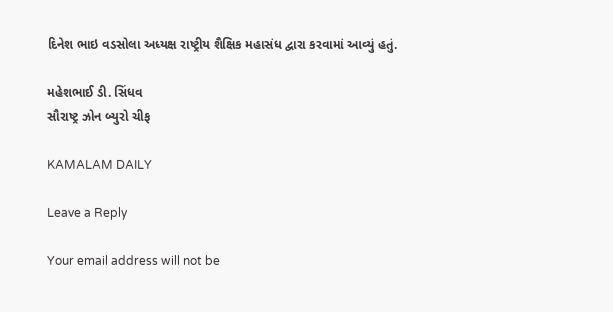દિનેશ ભાઇ વડસોલા અધ્યક્ષ રાષ્ટ્રીય શૈક્ષિક મહાસંધ દ્વારા કરવામાં આવ્યું હતું.

મહેશભાઈ ડી. સિંધવ
સૌરાષ્ટ્ર ઝોન બ્યુરો ચીફ

KAMALAM DAILY

Leave a Reply

Your email address will not be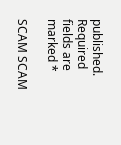published. Required fields are marked *

SCAM SCAM